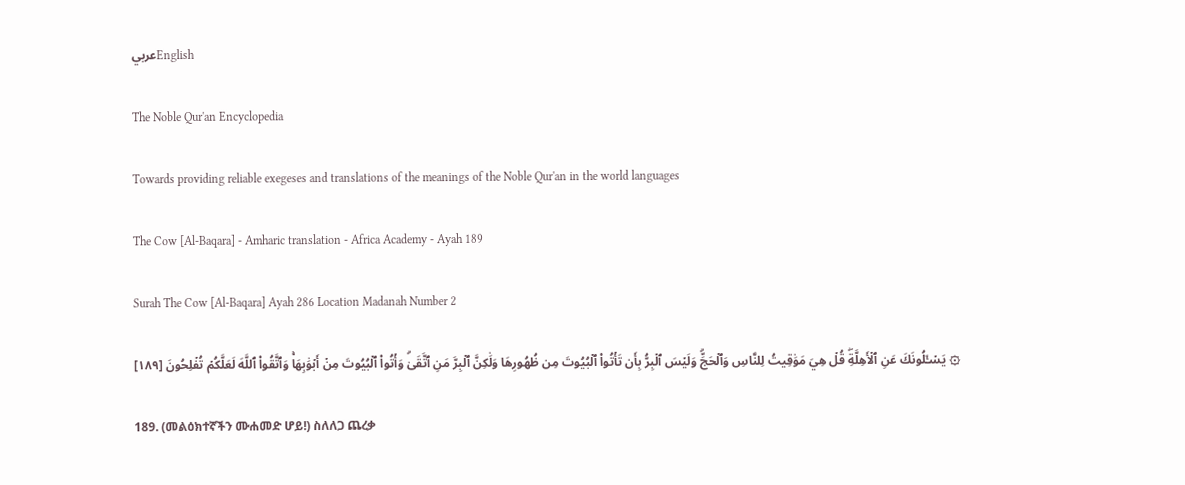عربيEnglish

The Noble Qur'an Encyclopedia

Towards providing reliable exegeses and translations of the meanings of the Noble Qur'an in the world languages

The Cow [Al-Baqara] - Amharic translation - Africa Academy - Ayah 189

Surah The Cow [Al-Baqara] Ayah 286 Location Madanah Number 2

۞ يَسۡـَٔلُونَكَ عَنِ ٱلۡأَهِلَّةِۖ قُلۡ هِيَ مَوَٰقِيتُ لِلنَّاسِ وَٱلۡحَجِّۗ وَلَيۡسَ ٱلۡبِرُّ بِأَن تَأۡتُواْ ٱلۡبُيُوتَ مِن ظُهُورِهَا وَلَٰكِنَّ ٱلۡبِرَّ مَنِ ٱتَّقَىٰۗ وَأۡتُواْ ٱلۡبُيُوتَ مِنۡ أَبۡوَٰبِهَاۚ وَٱتَّقُواْ ٱللَّهَ لَعَلَّكُمۡ تُفۡلِحُونَ [١٨٩]

189. (መልዕክተኛችን ሙሐመድ ሆይ!) ስለለጋ ጨረቃ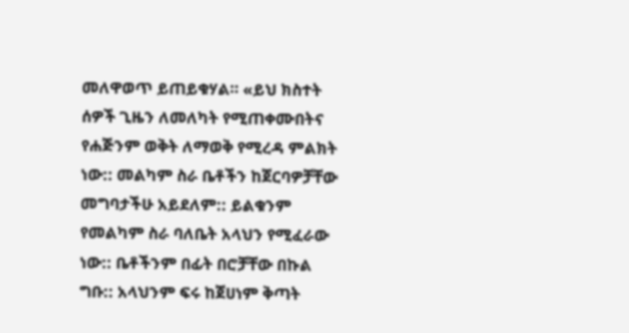መለዋወጥ ይጠይቁሃል። «ይህ ክስተት ሰዎች ጊዜን ለመለካት የሚጠቀሙበትና የሐጅንም ወቅት ለማወቅ የሚረዳ ምልክት ነው:: መልካም ስራ ቤቶችን ከጀርባዎቻቸው መግባታችሁ አይደለም:: ይልቁንም የመልካም ስራ ባለቤት አላህን የሚፈራው ነው:: ቤቶችንም በፊት በሮቻቸው በኩል ግቡ:: አላህንም ፍሩ ከጀሀነም ቅጣት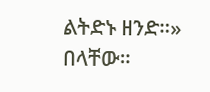ልትድኑ ዘንድ።» በላቸው።